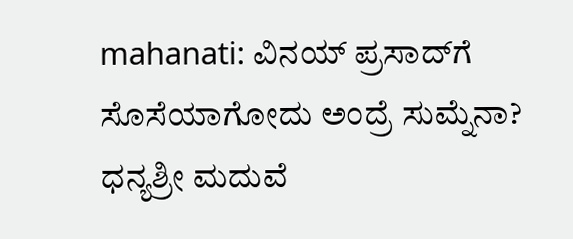mahanati: ವಿನಯ್ ಪ್ರಸಾದ್‌ಗೆ ಸೊಸೆಯಾಗೋದು ಅಂದ್ರೆ ಸುಮ್ನೆನಾ? ಧನ್ಯಶ್ರೀ ಮದುವೆ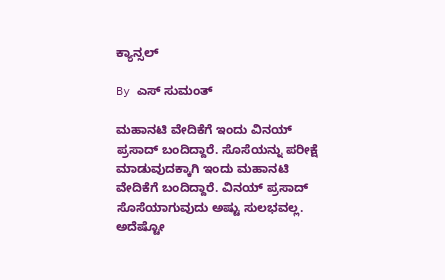ಕ್ಯಾನ್ಸಲ್

By ಎಸ್ ಸುಮಂತ್

ಮಹಾನಟಿ ವೇದಿಕೆಗೆ ಇಂದು ವಿನಯ್ ಪ್ರಸಾದ್ ಬಂದಿದ್ದಾರೆ. ಸೊಸೆಯನ್ನು ಪರೀಕ್ಷೆ ಮಾಡುವುದಕ್ಕಾಗಿ ಇಂದು ಮಹಾನಟಿ ವೇದಿಕೆಗೆ ಬಂದಿದ್ದಾರೆ. ವಿನಯ್ ಪ್ರಸಾದ್ ಸೊಸೆಯಾಗುವುದು ಅಷ್ಟು ಸುಲಭವಲ್ಲ. ಅದೆಷ್ಟೋ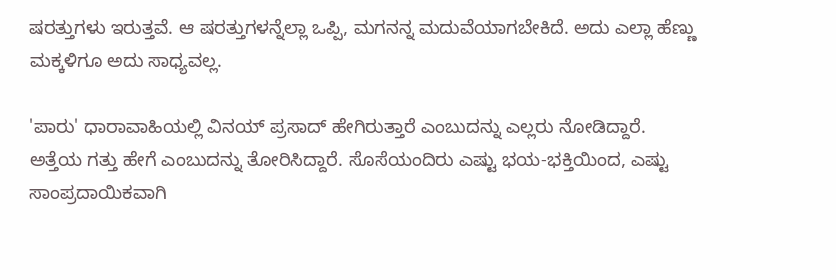ಷರತ್ತುಗಳು ಇರುತ್ತವೆ. ಆ ಷರತ್ತುಗಳನ್ನೆಲ್ಲಾ ಒಪ್ಪಿ, ಮಗನನ್ನ ಮದುವೆಯಾಗಬೇಕಿದೆ. ಅದು ಎಲ್ಲಾ ಹೆಣ್ಣು ಮಕ್ಕಳಿಗೂ ಅದು ಸಾಧ್ಯವಲ್ಲ.

'ಪಾರು' ಧಾರಾವಾಹಿಯಲ್ಲಿ ವಿನಯ್ ಪ್ರಸಾದ್ ಹೇಗಿರುತ್ತಾರೆ ಎಂಬುದನ್ನು ಎಲ್ಲರು ನೋಡಿದ್ದಾರೆ. ಅತ್ತೆಯ ಗತ್ತು ಹೇಗೆ ಎಂಬುದನ್ನು ತೋರಿಸಿದ್ದಾರೆ. ಸೊಸೆಯಂದಿರು ಎಷ್ಟು ಭಯ-ಭಕ್ತಿಯಿಂದ, ಎಷ್ಟು ಸಾಂಪ್ರದಾಯಿಕವಾಗಿ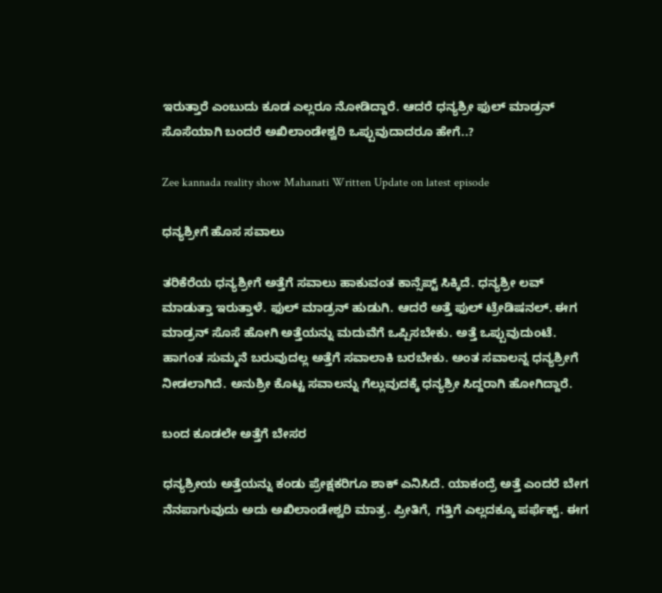ಇರುತ್ತಾರೆ ಎಂಬುದು ಕೂಡ ಎಲ್ಲರೂ ನೋಡಿದ್ದಾರೆ. ಆದರೆ ಧನ್ಯಶ್ರೀ ಫುಲ್ ಮಾಡ್ರನ್ ಸೊಸೆಯಾಗಿ ಬಂದರೆ ಅಖಿಲಾಂಡೇಶ್ವರಿ ಒಪ್ಪುವುದಾದರೂ ಹೇಗೆ..?

Zee kannada reality show Mahanati Written Update on latest episode

ಧನ್ಯಶ್ರೀಗೆ ಹೊಸ ಸವಾಲು

ತರಿಕೆರೆಯ ಧನ್ಯಶ್ರೀಗೆ ಅತ್ತೆಗೆ ಸವಾಲು ಹಾಕುವಂತ ಕಾನ್ಸೆಪ್ಟ್ ಸಿಕ್ಕಿದೆ. ಧನ್ಯಶ್ರೀ ಲವ್ ಮಾಡುತ್ತಾ ಇರುತ್ತಾಳೆ. ಫುಲ್ ಮಾಡ್ರನ್ ಹುಡುಗಿ. ಆದರೆ ಅತ್ತೆ ಫುಲ್ ಟ್ರೇಡಿಷನಲ್. ಈಗ ಮಾಡ್ರನ್ ಸೊಸೆ ಹೋಗಿ ಅತ್ತೆಯನ್ನು ಮದುವೆಗೆ ಒಪ್ಪಿಸಬೇಕು. ಅತ್ತೆ ಒಪ್ಪುವುದುಂಟೆ. ಹಾಗಂತ ಸುಮ್ಮನೆ ಬರುವುದಲ್ಲ ಅತ್ತೆಗೆ ಸವಾಲಾಕಿ ಬರಬೇಕು. ಅಂತ ಸವಾಲನ್ನ ಧನ್ಯಶ್ರೀಗೆ ನೀಡಲಾಗಿದೆ. ಅನುಶ್ರೀ ಕೊಟ್ಟ ಸವಾಲನ್ನು ಗೆಲ್ಲುವುದಕ್ಕೆ ಧನ್ಯಶ್ರೀ ಸಿದ್ದರಾಗಿ ಹೋಗಿದ್ದಾರೆ‌.

ಬಂದ ಕೂಡಲೇ ಅತ್ತೆಗೆ ಬೇಸರ

ಧನ್ಯಶ್ರೀಯ ಅತ್ತೆಯನ್ನು ಕಂಡು ಪ್ರೇಕ್ಷಕರಿಗೂ ಶಾಕ್ ಎನಿಸಿದೆ‌. ಯಾಕಂದ್ರೆ ಅತ್ತೆ ಎಂದರೆ ಬೇಗ ನೆನಪಾಗುವುದು ಅದು ಅಖಿಲಾಂಡೇಶ್ವರಿ ಮಾತ್ರ. ಪ್ರೀತಿಗೆ, ಗತ್ತಿಗೆ ಎಲ್ಲದಕ್ಕೂ ಪರ್ಫೆಕ್ಟ್. ಈಗ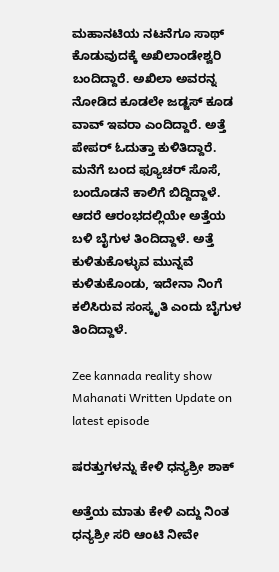ಮಹಾನಟಿಯ ನಟನೆಗೂ ಸಾಥ್ ಕೊಡುವುದಕ್ಕೆ ಅಖಿಲಾಂಡೇಶ್ವರಿ ಬಂದಿದ್ದಾರೆ. ಅಖಿಲಾ ಅವರನ್ನ ನೋಡಿದ ಕೂಡಲೇ ಜಡ್ಜಸ್ ಕೂಡ ವಾವ್ ಇವರಾ ಎಂದಿದ್ದಾರೆ. ಅತ್ತೆ ಪೇಪರ್ ಓದುತ್ತಾ ಕುಳಿತಿದ್ದಾರೆ. ಮನೆಗೆ ಬಂದ ಫ್ಯೂಚರ್ ಸೊಸೆ, ಬಂದೊಡನೆ ಕಾಲಿಗೆ ಬಿದ್ದಿದ್ದಾಳೆ. ಆದರೆ ಆರಂಭದಲ್ಲಿಯೇ ಅತ್ತೆಯ ಬಳಿ ಬೈಗುಳ ತಿಂದಿದ್ದಾಳೆ. ಅತ್ತೆ ಕುಳಿತುಕೊಳ್ಳುವ ಮುನ್ನವೆ ಕುಳಿತುಕೊಂಡು, ಇದೇನಾ ನಿಂಗೆ ಕಲಿಸಿರುವ ಸಂಸ್ಕೃತಿ ಎಂದು ಬೈಗುಳ ತಿಂದಿದ್ದಾಳೆ.

Zee kannada reality show Mahanati Written Update on latest episode

ಷರತ್ತುಗಳನ್ನು ಕೇಳಿ ಧನ್ಯಶ್ರೀ ಶಾಕ್

ಅತ್ತೆಯ ಮಾತು ಕೇಳಿ ಎದ್ದು ನಿಂತ ಧನ್ಯಶ್ರೀ ಸರಿ ಆಂಟಿ ನೀವೇ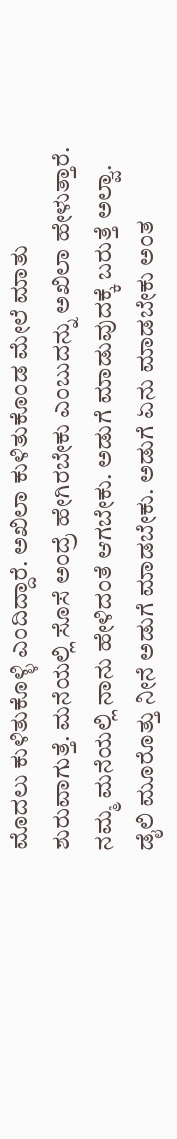ಮೊದಲು ಕುಳಿತುಕೊಳ್ಳಿ ಎಂದಿದ್ದಾರೆ. ಅಖಿಲಾ ಕುಳಿತುಕೊಂಡ ಮೇಲೆ ಮಾತು ಶುರುವಾಗುತ್ತೆ. ಮನೆಯಲ್ಲಿ ಸೊಸೆ ಅಂದ್ರೆ ಹೇಗಿರಬೇಕು ಎಂಬುದನ್ನು ಅಖಿಲಾ ಹೇಳುತ್ತಾರೆ. ನಮ್ಮ ಮನೆಯಲ್ಲಿ ನಾನು ಹೇಳಿದಂತೆ ಆಗಬೇಕು. ಅಡುಗೆ ಮಾಡುವುದಕ್ಕೆ ಬರುತ್ತೆ ಅಲ್ವಾ. ಡೈಲಿ ಮೂರೊತ್ತು ನೀನೆ ಅಡುಗೆ ಮಾಡಬೇಕು. ಅಡುಗೆ ಏನು ಮಾಡಬೇಕು ಅಂತ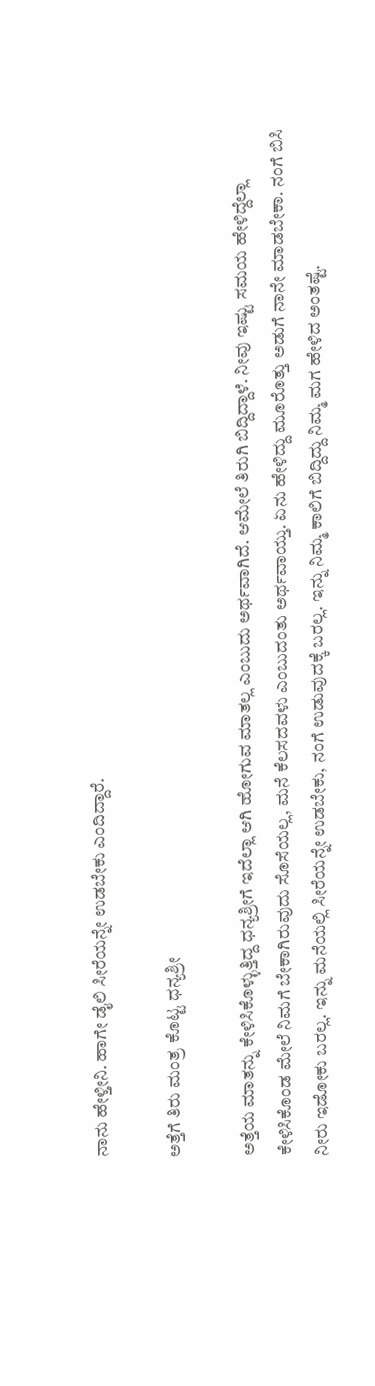ನಾನು ಹೇಳ್ತೀನಿ. ಹಾಗೇ ಡೈಲಿ ಸೀರೆಯನ್ನೇ ಉಡಬೇಕು ಎಂದಿದ್ದಾರೆ.

ಅತ್ತೆಗೆ ತಿರು ಮಂತ್ರ ಕೊಟ್ಟ ಧನ್ಯಶ್ರೀ

ಅತ್ತೆಯ ಮಾತನ್ನು ಕೇಳಿಸಿಕೊಳ್ಳುತ್ತಿದ್ದ ಧನ್ಯಶ್ರೀಗೆ ಇದೆಲ್ಲಾ ಆಗಿ ಹೋಗುವ ಮಾತಲ್ಲ ಎಂಬುದು ಅರ್ಥವಾಗಿದೆ. ಆಮೇಲೆ ತಿರುಗಿ ಬಿದ್ದಿದ್ದಾಳೆ. ನೀವು ಇಷ್ಟು ಸಮಯ ಹೇಳಿದ್ದೆಲ್ಲಾ ಕೇಳಿಸಿಕೊಂಡ ಮೇಲೆ ನಿಮಗೆ ಬೇಕಾಗಿರುವುದು ಸೊಸೆಯಲ್ಲ, ಮನೆ ಕೆಲಸದವಳು ಎಂಬುದಂತು ಅರ್ಥವಾಯ್ತು. ಏನು ಹೇಳಿದ್ದು ಮೂರೊತ್ತು ಅಡುಗೆ ನಾನೇ ಮಾಡಬೇಕಾ. ನಂಗೆ ಬಿಸಿ ನೀರು ಇಡೋಕು ಬರಲ್ಲ. ಇನ್ನು ಮನೆಯಲ್ಲಿ ಸೀರೆಯನ್ನೇ ಉಡಬೇಕು, ನಂಗೆ ಉಡುವುದಕ್ಕೆ ಬರಲ್ಲ. ಇನ್ನು ನಿಮ್ಮ ಕಾಲಿಗೆ ಬಿದ್ದಿದ್ದು ನಿಮ್ಮ ಮಗ ಹೇಳಿದ ಅಂತಷ್ಟೆ.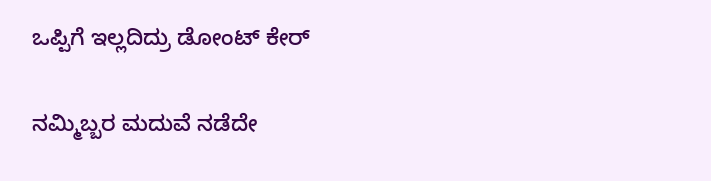ಒಪ್ಪಿಗೆ ಇಲ್ಲದಿದ್ರು ಡೋಂಟ್ ಕೇರ್

ನಮ್ಮಿಬ್ಬರ ಮದುವೆ ನಡೆದೇ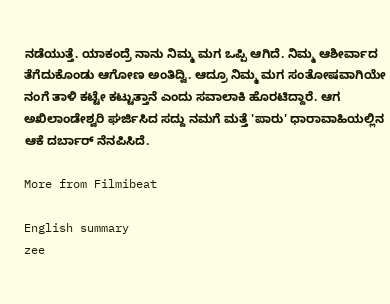ನಡೆಯುತ್ತೆ. ಯಾಕಂದ್ರೆ ನಾನು ನಿಮ್ಮ ಮಗ ಒಪ್ಪಿ ಆಗಿದೆ. ನಿಮ್ಮ ಆಶೀರ್ವಾದ ತೆಗೆದುಕೊಂಡು ಆಗೋಣ ಅಂತಿದ್ವಿ. ಆದ್ರೂ ನಿಮ್ಮ ಮಗ ಸಂತೋಷವಾಗಿಯೇ ನಂಗೆ ತಾಳಿ ಕಟ್ಟೇ ಕಟ್ಟುತ್ತಾನೆ ಎಂದು ಸವಾಲಾಕಿ ಹೊರಟಿದ್ದಾರೆ. ಆಗ ಅಖಿಲಾಂಡೇಶ್ವರಿ ಘರ್ಜಿಸಿದ ಸದ್ದು ನಮಗೆ ಮತ್ತೆ 'ಪಾರು' ಧಾರಾವಾಹಿಯಲ್ಲಿನ ಆಕೆ ದರ್ಬಾರ್ ನೆನಪಿಸಿದೆ.

More from Filmibeat

English summary
zee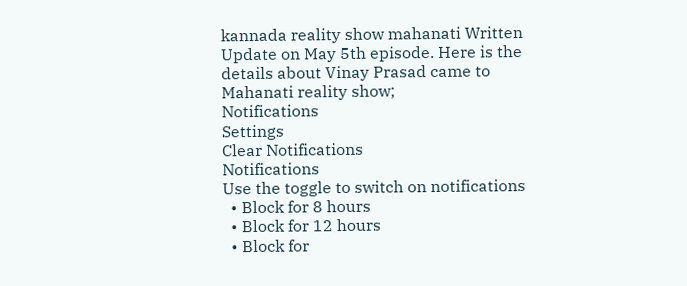kannada reality show mahanati Written Update on May 5th episode. Here is the details about Vinay Prasad came to Mahanati reality show;
Notifications
Settings
Clear Notifications
Notifications
Use the toggle to switch on notifications
  • Block for 8 hours
  • Block for 12 hours
  • Block for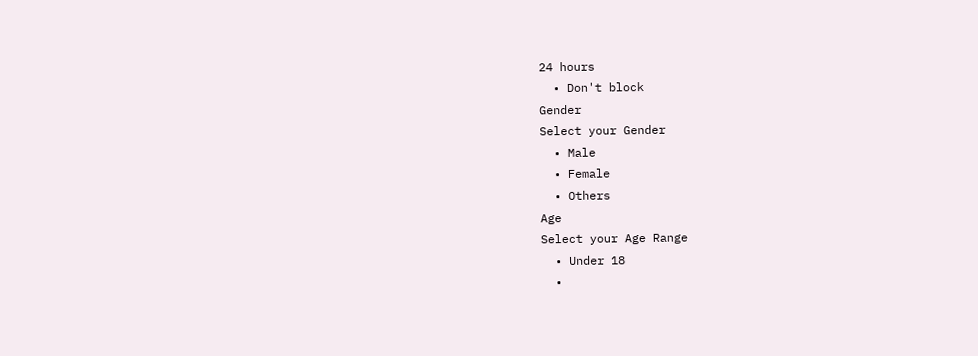24 hours
  • Don't block
Gender
Select your Gender
  • Male
  • Female
  • Others
Age
Select your Age Range
  • Under 18
  •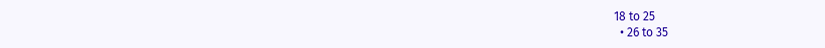18 to 25
  • 26 to 35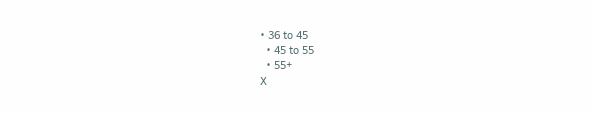• 36 to 45
  • 45 to 55
  • 55+
X